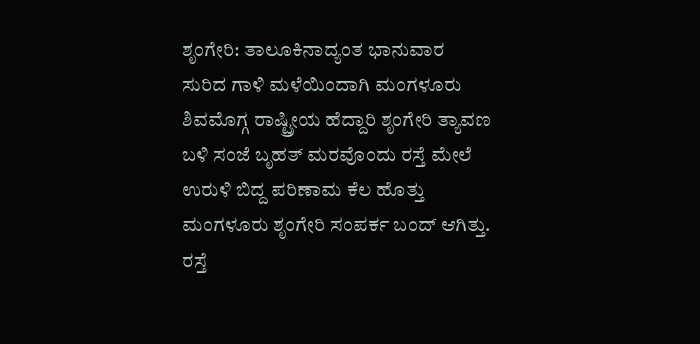ಶೃಂಗೇರಿ: ತಾಲೂಕಿನಾದ್ಯಂತ ಭಾನುವಾರ ಸುರಿದ ಗಾಳಿ ಮಳೆಯಿಂದಾಗಿ ಮಂಗಳೂರು ಶಿವಮೊಗ್ಗ ರಾಷ್ಟ್ರೀಯ ಹೆದ್ದಾರಿ ಶೃಂಗೇರಿ ತ್ಯಾವಣ ಬಳಿ ಸಂಜೆ ಬೃಹತ್ ಮರವೊಂದು ರಸ್ತೆ ಮೇಲೆ ಉರುಳಿ ಬಿದ್ದ ಪರಿಣಾಮ ಕೆಲ ಹೊತ್ತು ಮಂಗಳೂರು ಶೃಂಗೇರಿ ಸಂಪರ್ಕ ಬಂದ್ ಆಗಿತ್ತು.
ರಸ್ತೆ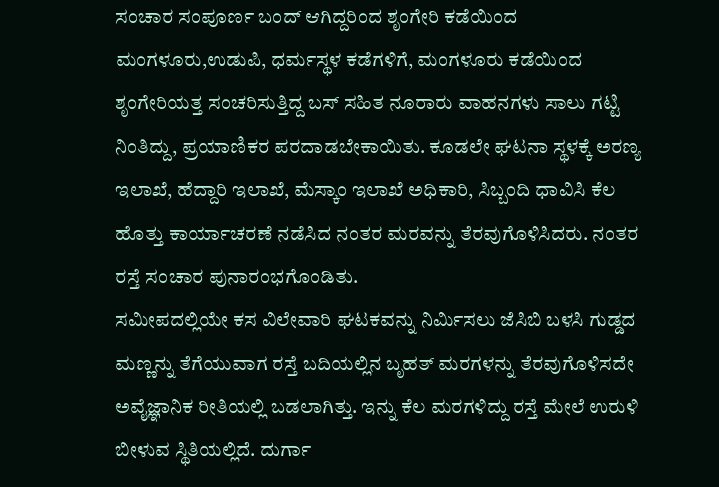ಸಂಚಾರ ಸಂಪೂರ್ಣ ಬಂದ್ ಆಗಿದ್ದರಿಂದ ಶೃಂಗೇರಿ ಕಡೆಯಿಂದ ಮಂಗಳೂರು,ಉಡುಪಿ, ಧರ್ಮಸ್ಥಳ ಕಡೆಗಳಿಗೆ, ಮಂಗಳೂರು ಕಡೆಯಿಂದ ಶೃಂಗೇರಿಯತ್ತ ಸಂಚರಿಸುತ್ತಿದ್ದ ಬಸ್ ಸಹಿತ ನೂರಾರು ವಾಹನಗಳು ಸಾಲು ಗಟ್ಟಿ ನಿಂತಿದ್ದು, ಪ್ರಯಾಣಿಕರ ಪರದಾಡಬೇಕಾಯಿತು. ಕೂಡಲೇ ಘಟನಾ ಸ್ಥಳಕ್ಕೆ ಅರಣ್ಯ ಇಲಾಖೆ, ಹೆದ್ದಾರಿ ಇಲಾಖೆ, ಮೆಸ್ಕಾಂ ಇಲಾಖೆ ಅಧಿಕಾರಿ, ಸಿಬ್ಬಂದಿ ಧಾವಿಸಿ ಕೆಲ ಹೊತ್ತು ಕಾರ್ಯಾಚರಣೆ ನಡೆಸಿದ ನಂತರ ಮರವನ್ನು ತೆರವುಗೊಳಿಸಿದರು. ನಂತರ ರಸ್ತೆ ಸಂಚಾರ ಪುನಾರಂಭಗೊಂಡಿತು.
ಸಮೀಪದಲ್ಲಿಯೇ ಕಸ ವಿಲೇವಾರಿ ಘಟಕವನ್ನು ನಿರ್ಮಿಸಲು ಜೆಸಿಬಿ ಬಳಸಿ ಗುಡ್ಡದ ಮಣ್ಣನ್ನು ತೆಗೆಯುವಾಗ ರಸ್ತೆ ಬದಿಯಲ್ಲಿನ ಬೃಹತ್ ಮರಗಳನ್ನು ತೆರವುಗೊಳಿಸದೇ ಅವೈಜ್ಞಾನಿಕ ರೀತಿಯಲ್ಲಿ ಬಡಲಾಗಿತ್ತು. ಇನ್ನು ಕೆಲ ಮರಗಳಿದ್ದು ರಸ್ತೆ ಮೇಲೆ ಉರುಳಿ ಬೀಳುವ ಸ್ಥಿತಿಯಲ್ಲಿದೆ. ದುರ್ಗಾ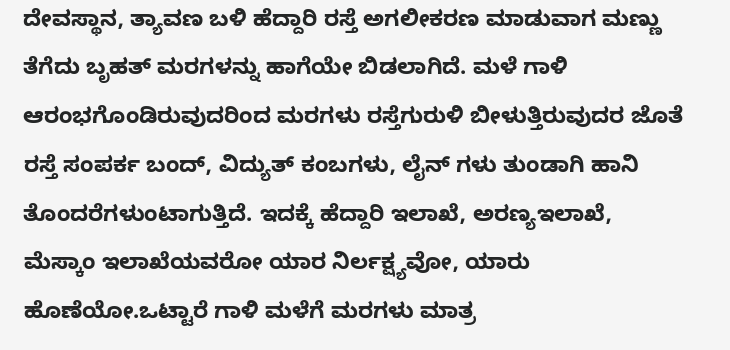ದೇವಸ್ಥಾನ, ತ್ಯಾವಣ ಬಳಿ ಹೆದ್ದಾರಿ ರಸ್ತೆ ಅಗಲೀಕರಣ ಮಾಡುವಾಗ ಮಣ್ಣು ತೆಗೆದು ಬೃಹತ್ ಮರಗಳನ್ನು ಹಾಗೆಯೇ ಬಿಡಲಾಗಿದೆ. ಮಳೆ ಗಾಳಿ ಆರಂಭಗೊಂಡಿರುವುದರಿಂದ ಮರಗಳು ರಸ್ತೆಗುರುಳಿ ಬೀಳುತ್ತಿರುವುದರ ಜೊತೆ ರಸ್ತೆ ಸಂಪರ್ಕ ಬಂದ್, ವಿದ್ಯುತ್ ಕಂಬಗಳು, ಲೈನ್ ಗಳು ತುಂಡಾಗಿ ಹಾನಿ ತೊಂದರೆಗಳುಂಟಾಗುತ್ತಿದೆ. ಇದಕ್ಕೆ ಹೆದ್ದಾರಿ ಇಲಾಖೆ, ಅರಣ್ಯಇಲಾಖೆ, ಮೆಸ್ಕಾಂ ಇಲಾಖೆಯವರೋ ಯಾರ ನಿರ್ಲಕ್ಷ್ಯವೋ, ಯಾರು ಹೊಣೆಯೋ.ಒಟ್ಟಾರೆ ಗಾಳಿ ಮಳೆಗೆ ಮರಗಳು ಮಾತ್ರ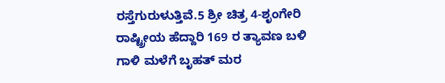ರಸ್ತೆಗುರುಳುತ್ತಿವೆ.5 ಶ್ರೀ ಚಿತ್ರ 4-ಶೃಂಗೇರಿ ರಾಷ್ಟ್ರೀಯ ಹೆದ್ದಾರಿ 169 ರ ತ್ಯಾವಣ ಬಳಿ ಗಾಳಿ ಮಳೆಗೆ ಬೃಹತ್ ಮರ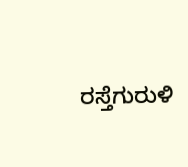ರಸ್ತೆಗುರುಳಿ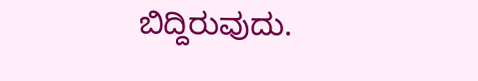ಬಿದ್ದಿರುವುದು.